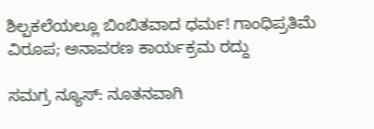ಶಿಲ್ಪಕಲೆಯಲ್ಲೂ ಬಿಂಬಿತವಾದ ಧರ್ಮ! ಗಾಂಧಿಪ್ರತಿಮೆ ವಿರೂಪ; ಅನಾವರಣ ಕಾರ್ಯಕ್ರಮ ರದ್ದು

ಸಮಗ್ರ ನ್ಯೂಸ್: ನೂತನವಾಗಿ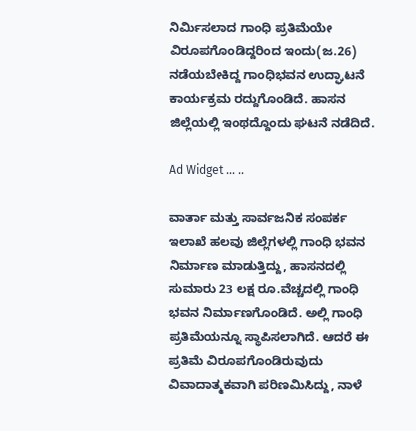ನಿರ್ಮಿಸಲಾದ ಗಾಂಧಿ ಪ್ರತಿಮೆಯೇ ವಿರೂಪಗೊಂಡಿದ್ದರಿಂದ ಇಂದು(ಜ.26) ನಡೆಯಬೇಕಿದ್ದ ಗಾಂಧಿಭವನ ಉದ್ಘಾಟನೆ ಕಾರ್ಯಕ್ರಮ ರದ್ದುಗೊಂಡಿದೆ. ಹಾಸನ ಜಿಲ್ಲೆಯಲ್ಲಿ ಇಂಥದ್ದೊಂದು ಘಟನೆ ನಡೆದಿದೆ.

Ad Widget ... ..

ವಾರ್ತಾ ಮತ್ತು ಸಾರ್ವಜನಿಕ ಸಂಪರ್ಕ ಇಲಾಖೆ ಹಲವು ಜಿಲ್ಲೆಗಳಲ್ಲಿ ಗಾಂಧಿ ಭವನ ನಿರ್ಮಾಣ ಮಾಡುತ್ತಿದ್ದು, ಹಾಸನದಲ್ಲಿ ಸುಮಾರು 23 ಲಕ್ಷ ರೂ.ವೆಚ್ಚದಲ್ಲಿ ಗಾಂಧಿ ಭವನ ನಿರ್ಮಾಣಗೊಂಡಿದೆ. ಅಲ್ಲಿ ಗಾಂಧಿ ಪ್ರತಿಮೆಯನ್ನೂ ಸ್ಥಾಪಿಸಲಾಗಿದೆ. ಆದರೆ ಈ ಪ್ರತಿಮೆ ವಿರೂಪಗೊಂಡಿರುವುದು ವಿವಾದಾತ್ಮಕವಾಗಿ ಪರಿಣಮಿಸಿದ್ದು, ನಾಳೆ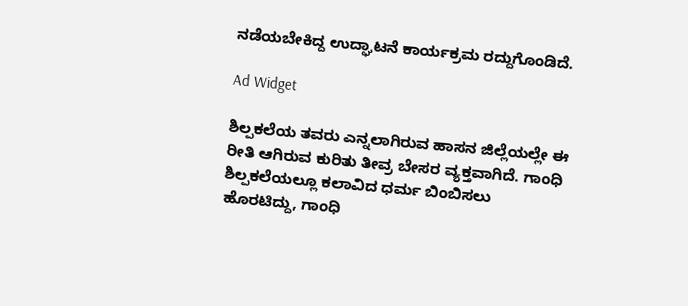ನಡೆಯಬೇಕಿದ್ದ ಉದ್ಘಾಟನೆ ಕಾರ್ಯಕ್ರಮ ರದ್ದುಗೊಂಡಿದೆ.

Ad Widget

ಶಿಲ್ಪಕಲೆಯ ತವರು ಎನ್ನಲಾಗಿರುವ ಹಾಸನ ಜಿಲ್ಲೆಯಲ್ಲೇ ಈ ರೀತಿ ಆಗಿರುವ ಕುರಿತು ತೀವ್ರ ಬೇಸರ ವ್ಯಕ್ತವಾಗಿದೆ. ಗಾಂಧಿ ಶಿಲ್ಪಕಲೆಯಲ್ಲೂ ಕಲಾವಿದ ಧರ್ಮ ಬಿಂಬಿಸಲು ಹೊರಟಿದ್ದು, ಗಾಂಧಿ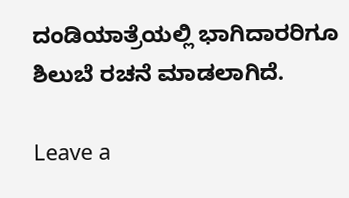ದಂಡಿಯಾತ್ರೆಯಲ್ಲಿ ಭಾಗಿದಾರರಿಗೂ ಶಿಲುಬೆ ರಚನೆ ಮಾಡಲಾಗಿದೆ.

Leave a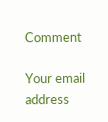Comment

Your email address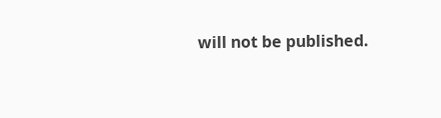will not be published.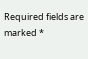Required fields are marked *